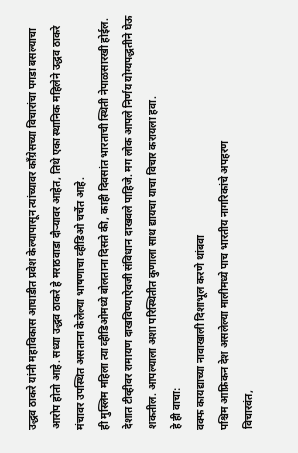उद्धव ठाकरे यांनी महाविकास आघाडीत प्रवेश केल्यापासून त्यांच्यावर काँग्रेसच्या विचारांचा पगडा बसल्याचा आरोप होतो आहे. सध्या उद्धव ठाकरे हे मराठवाडा दौऱ्यावर आहेत, तिथे एका स्थानिक महिलेने उद्धव ठाकरे मंचावर उपस्थित असताना केलेल्या भाषणाचा व्हीडिओ चर्चेत आहे.
ही मुस्लिम महिला त्या व्हीडिओमध्ये बोलताना दिसते की, काही दिवसांत भारताची स्थिती नेपाळसारखी होईल. देशात टीव्हीवर रामायण दाखविण्याऐवजी संविधान दाखवले पाहिजे. मग लोक आपले निर्णय योग्यपद्धतीने घेऊ शकतील. आपल्याला अशा परिस्थितीत कुणाला साथ द्यायचा याचा विचार करायला हवा.
हे ही वाचा:
वक्फ कायद्याच्या नावाखाली दिशाभूल करणे थांबवा
पश्चिम आफ्रिकन देश असलेल्या मालीमध्ये पाच भारतीय नागरिकांचे अपहरण
विचारवंत,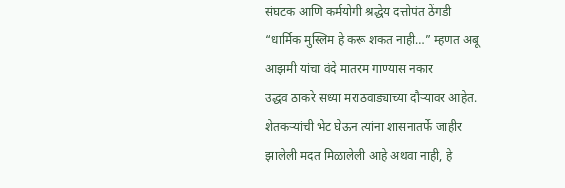संघटक आणि कर्मयोगी श्रद्धेय दत्तोपंत ठेंगडी
“धार्मिक मुस्लिम हे करू शकत नाही…” म्हणत अबू आझमी यांचा वंदे मातरम गाण्यास नकार
उद्धव ठाकरे सध्या मराठवाड्याच्या दौऱ्यावर आहेत. शेतकऱ्यांची भेट घेऊन त्यांना शासनातर्फे जाहीर झालेली मदत मिळालेली आहे अथवा नाही, हे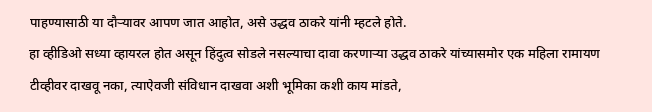पाहण्यासाठी या दौऱ्यावर आपण जात आहोत, असे उद्धव ठाकरे यांनी म्हटले होते.
हा व्हीडिओ सध्या व्हायरल होत असून हिंदुत्व सोडले नसल्याचा दावा करणाऱ्या उद्धव ठाकरे यांच्यासमोर एक महिला रामायण टीव्हीवर दाखवू नका, त्याऐवजी संविधान दाखवा अशी भूमिका कशी काय मांडते,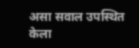असा सवाल उपस्थित केला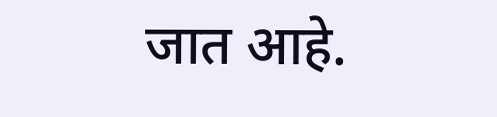जात आहे.